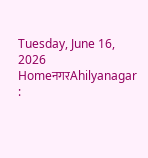Tuesday, June 16, 2026
HomeनगरAhilyanagar :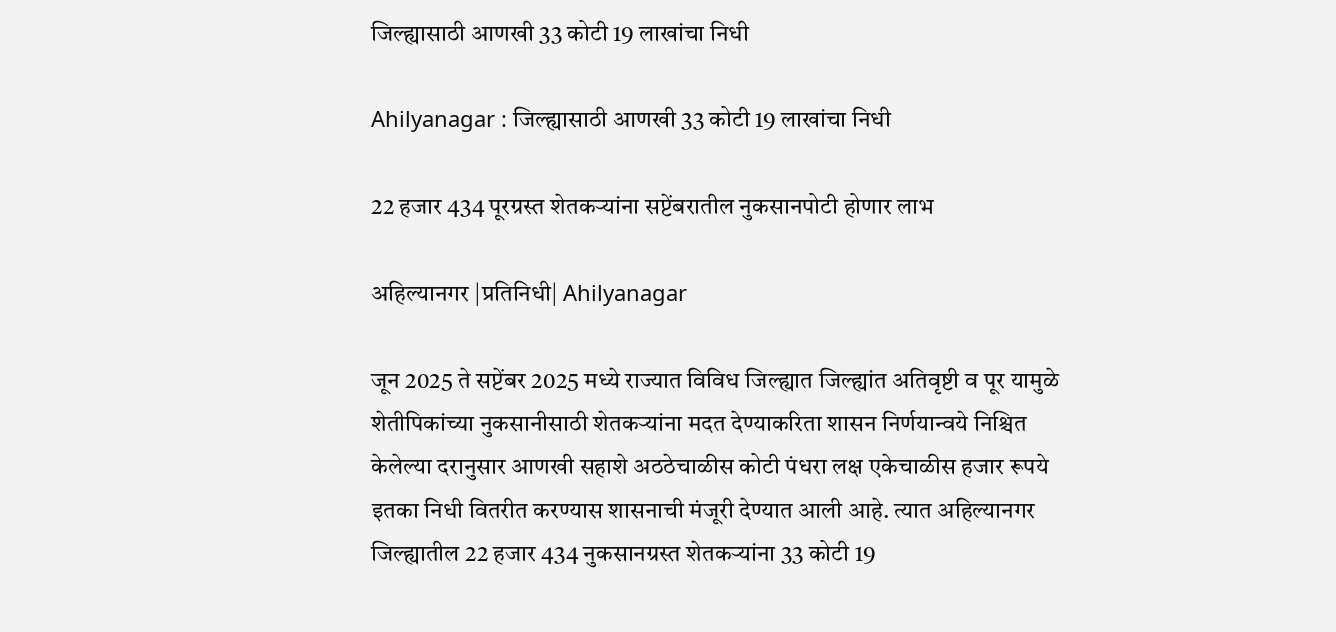जिल्ह्यासाठी आणखी 33 कोटी 19 लाखांचा निधी

Ahilyanagar : जिल्ह्यासाठी आणखी 33 कोटी 19 लाखांचा निधी

22 हजार 434 पूरग्रस्त शेतकर्‍यांना सप्टेंबरातील नुकसानपोटी होणार लाभ

अहिल्यानगर |प्रतिनिधी| Ahilyanagar

जून 2025 ते सप्टेंबर 2025 मध्ये राज्यात विविध जिल्ह्यात जिल्ह्यांत अतिवृष्टी व पूर यामुळे शेतीपिकांच्या नुकसानीसाठी शेतकर्‍यांना मदत देण्याकरिता शासन निर्णयान्वये निश्चित केलेल्या दरानुसार आणखी सहाशे अठठेचाळीस कोटी पंधरा लक्ष एकेचाळीस हजार रूपये इतका निधी वितरीत करण्यास शासनाची मंजूरी देण्यात आली आहे. त्यात अहिल्यानगर जिल्ह्यातील 22 हजार 434 नुकसानग्रस्त शेतकर्‍यांना 33 कोटी 19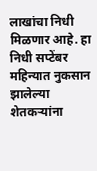लाखांचा निधी मिळणार आहे. हा निधी सप्टेंबर महिन्यात नुकसान झालेल्या शेतकर्‍यांना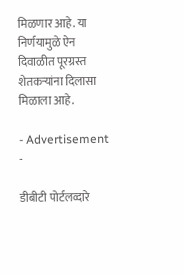मिळणार आहे. या निर्णयामुळे ऐन दिवाळीत पूरग्रस्त शेतकर्‍यांना दिलासा मिळाला आहे.

- Advertisement -

डीबीटी पोर्टलव्दारे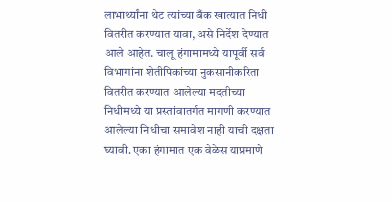लाभार्थ्यांना थेट त्यांच्या बँक खात्यात निधी वितरीत करण्यात यावा, असे निर्देश देण्यात आले आहेत. चालू हंगामामध्ये यापूर्वी सर्व विभागांना शेतीपिकांच्या नुकसानीकरिता वितरीत करण्यात आलेल्या मदतीच्या निधीमध्ये या प्रस्तांवातर्गत मागणी करण्यात आलेल्या निधीचा समावेश नाही याची दक्षता घ्यावी. एका हंगामात एक वेळेस याप्रमाणे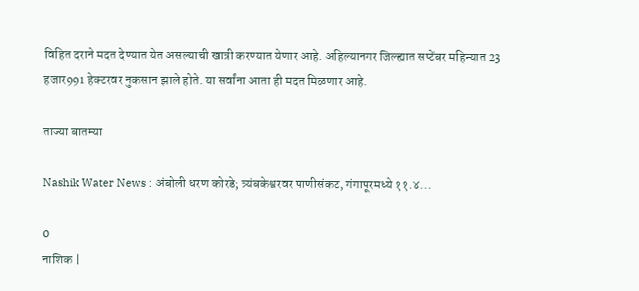विहित दराने मदत देण्यात येत असल्याची खात्री करण्यात येणार आहे. अहिल्यानगर जिल्ह्यात सप्टेंबर महिन्यात 23 हजार991 हेक्टरवर नुकसान झाले होते. या सर्वांना आता ही मदत मिळणार आहे.

ताज्या बातम्या

Nashik Water News : अंबोली धरण कोरडे; त्र्यंबकेश्वरवर पाणीसंकट, गंगापूरमध्ये ११.४...

0
नाशिक |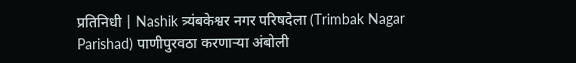प्रतिनिधी | Nashik त्र्यंबकेश्वर नगर परिषदेला (Trimbak Nagar Parishad) पाणीपुरवठा करणाऱ्या अंबोली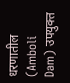धरणातील (Amboli Dam) उपयुक्त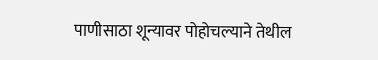पाणीसाठा शून्यावर पोहोचल्याने तेथील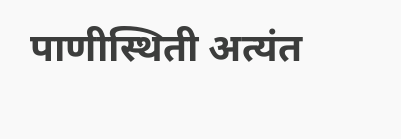पाणीस्थिती अत्यंत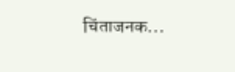चिंताजनक...